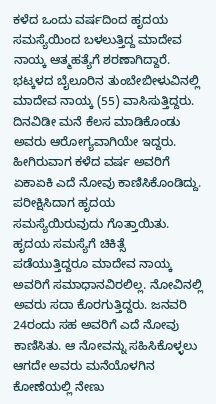ಕಳೆದ ಒಂದು ವರ್ಷದಿಂದ ಹೃದಯ ಸಮಸ್ಯೆಯಿಂದ ಬಳಲುತ್ತಿದ್ದ ಮಾದೇವ ನಾಯ್ಕ ಆತ್ಮಹತ್ಯೆಗೆ ಶರಣಾಗಿದ್ದಾರೆ.
ಭಟ್ಕಳದ ಬೈಲೂರಿನ ತುಂಬೇಬೀಳುವಿನಲ್ಲಿ ಮಾದೇವ ನಾಯ್ಕ (55) ವಾಸಿಸುತ್ತಿದ್ದರು. ದಿನವಿಡೀ ಮನೆ ಕೆಲಸ ಮಾಡಿಕೊಂಡು ಅವರು ಆರೋಗ್ಯವಾಗಿಯೇ ಇದ್ದರು. ಹೀಗಿರುವಾಗ ಕಳೆದ ವರ್ಷ ಅವರಿಗೆ ಏಕಾಏಕಿ ಎದೆ ನೋವು ಕಾಣಿಸಿಕೊಂಡಿದ್ದು. ಪರೀಕ್ಷಿಸಿದಾಗ ಹೃದಯ ಸಮಸ್ಯೆಯಿರುವುದು ಗೊತ್ತಾಯಿತು.
ಹೃದಯ ಸಮಸ್ಯೆಗೆ ಚಿಕಿತ್ಸೆ ಪಡೆಯುತ್ತಿದ್ದರೂ ಮಾದೇವ ನಾಯ್ಕ ಅವರಿಗೆ ಸಮಾಧಾನವಿರಲಿಲ್ಲ. ನೋವಿನಲ್ಲಿ ಅವರು ಸದಾ ಕೊರಗುತ್ತಿದ್ದರು. ಜನವರಿ 24ರಂದು ಸಹ ಅವರಿಗೆ ಎದೆ ನೋವು ಕಾಣಿಸಿತು. ಆ ನೋವನ್ನು ಸಹಿಸಿಕೊಳ್ಳಲು ಆಗದೇ ಅವರು ಮನೆಯೊಳಗಿನ ಕೋಣೆಯಲ್ಲಿ ನೇಣು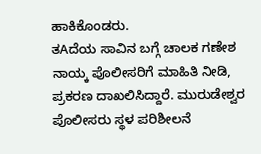ಹಾಕಿಕೊಂಡರು.
ತAದೆಯ ಸಾವಿನ ಬಗ್ಗೆ ಚಾಲಕ ಗಣೇಶ ನಾಯ್ಕ ಪೊಲೀಸರಿಗೆ ಮಾಹಿತಿ ನೀಡಿ, ಪ್ರಕರಣ ದಾಖಲಿಸಿದ್ದಾರೆ. ಮುರುಡೇಶ್ವರ ಪೊಲೀಸರು ಸ್ಥಳ ಪರಿಶೀಲನೆ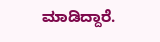ಮಾಡಿದ್ದಾರೆ.